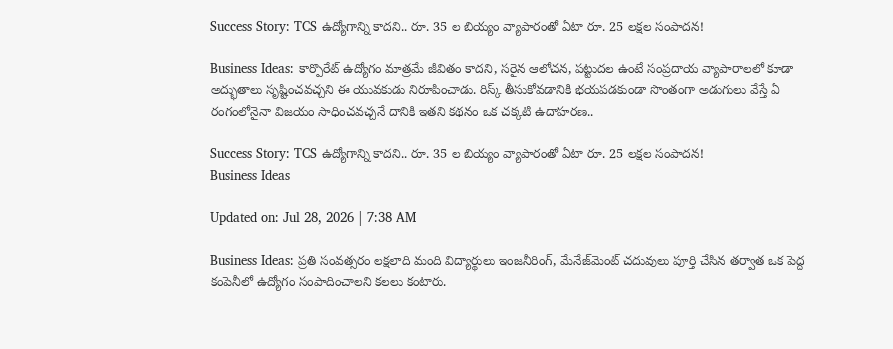Success Story: TCS ఉద్యోగాన్ని కాదని.. రూ. 35 ల బియ్యం వ్యాపారంతో ఏటా రూ. 25 లక్షల సంపాదన!

Business Ideas: కార్పొరేట్ ఉద్యోగం మాత్రమే జీవితం కాదని, సరైన ఆలోచన, పట్టుదల ఉంటే సంప్రదాయ వ్యాపారాలలో కూడా అద్భుతాలు సృష్టించవచ్చని ఈ యువకుడు నిరూపించాడు. రిస్క్ తీసుకోవడానికి భయపడకుండా సొంతంగా అడుగులు వేస్తే ఏ రంగంలోనైనా విజయం సాధించవచ్చనే దానికి ఇతని కథనం ఒక చక్కటి ఉదాహరణ..

Success Story: TCS ఉద్యోగాన్ని కాదని.. రూ. 35 ల బియ్యం వ్యాపారంతో ఏటా రూ. 25 లక్షల సంపాదన!
Business Ideas

Updated on: Jul 28, 2026 | 7:38 AM

Business Ideas: ప్రతి సంవత్సరం లక్షలాది మంది విద్యార్థులు ఇంజనీరింగ్, మేనేజ్‌మెంట్ చదువులు పూర్తి చేసిన తర్వాత ఒక పెద్ద కంపెనీలో ఉద్యోగం సంపాదించాలని కలలు కంటారు.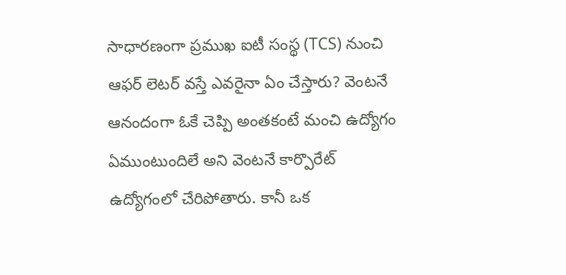సాధారణంగా ప్రముఖ ఐటీ సంస్థ (TCS) నుంచి ఆఫర్ లెటర్ వస్తే ఎవరైనా ఏం చేస్తారు? వెంటనే ఆనందంగా ఓకే చెప్పి అంతకంటే మంచి ఉద్యోగం ఏముంటుందిలే అని వెంటనే కార్పొరేట్ ఉద్యోగంలో చేరిపోతారు. కానీ ఒక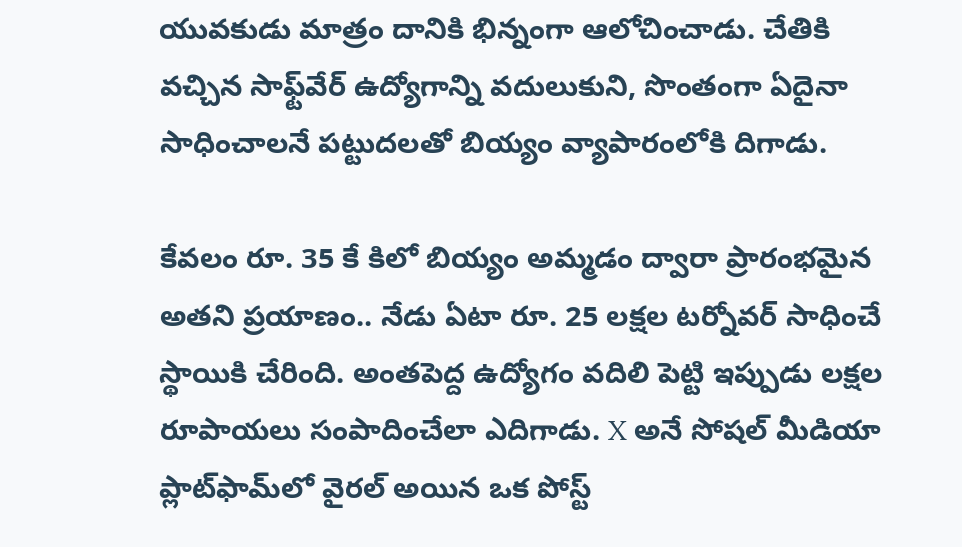యువకుడు మాత్రం దానికి భిన్నంగా ఆలోచించాడు. చేతికి వచ్చిన సాఫ్ట్‌వేర్ ఉద్యోగాన్ని వదులుకుని, సొంతంగా ఏదైనా సాధించాలనే పట్టుదలతో బియ్యం వ్యాపారంలోకి దిగాడు.

కేవలం రూ. 35 కే కిలో బియ్యం అమ్మడం ద్వారా ప్రారంభమైన అతని ప్రయాణం.. నేడు ఏటా రూ. 25 లక్షల టర్నోవర్ సాధించే స్థాయికి చేరింది. అంతపెద్ద ఉద్యోగం వదిలి పెట్టి ఇప్పుడు లక్షల రూపాయలు సంపాదించేలా ఎదిగాడు. X అనే సోషల్ మీడియా ప్లాట్‌ఫామ్‌లో వైరల్ అయిన ఒక పోస్ట్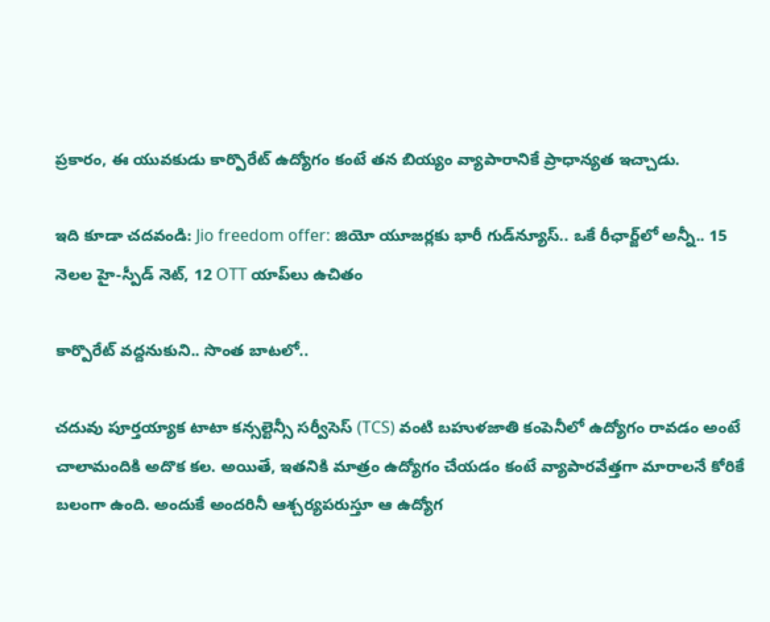ప్రకారం, ఈ యువకుడు కార్పొరేట్ ఉద్యోగం కంటే తన బియ్యం వ్యాపారానికే ప్రాధాన్యత ఇచ్చాడు.

ఇది కూడా చదవండి: Jio freedom offer: జియో యూజర్లకు భారీ గుడ్‌న్యూస్‌.. ఒకే రీఛార్జ్‌లో అన్నీ.. 15 నెలల హై-స్పీడ్ నెట్‌, 12 OTT యాప్‌లు ఉచితం

కార్పొరేట్ వద్దనుకుని.. సొంత బాటలో..

చదువు పూర్తయ్యాక టాటా కన్సల్టెన్సీ సర్వీసెస్ (TCS) వంటి బహుళజాతి కంపెనీలో ఉద్యోగం రావడం అంటే చాలామందికి అదొక కల. అయితే, ఇతనికి మాత్రం ఉద్యోగం చేయడం కంటే వ్యాపారవేత్తగా మారాలనే కోరికే బలంగా ఉంది. అందుకే అందరినీ ఆశ్చర్యపరుస్తూ ఆ ఉద్యోగ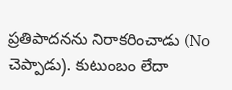ప్రతిపాదనను నిరాకరించాడు (No చెప్పాడు). కుటుంబం లేదా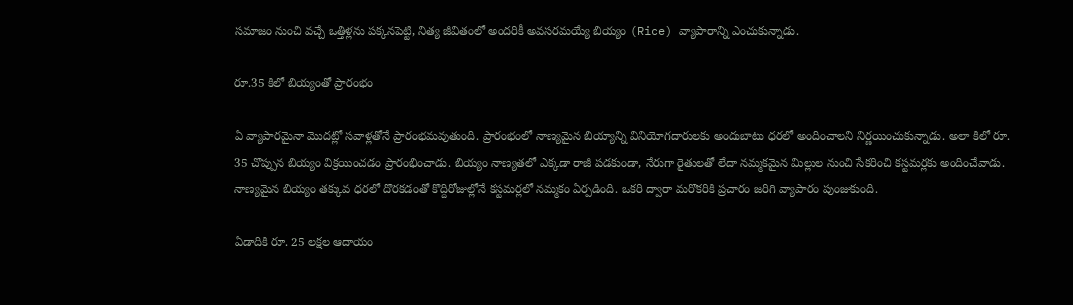సమాజం నుంచి వచ్చే ఒత్తిళ్లను పక్కనపెట్టి, నిత్య జీవితంలో అందరికీ అవసరమయ్యే బియ్యం (Rice) వ్యాపారాన్ని ఎంచుకున్నాడు.

రూ.35 కిలో బియ్యంతో ప్రారంభం

ఏ వ్యాపారమైనా మొదట్లో సవాళ్లతోనే ప్రారంభమవుతుంది. ప్రారంభంలో నాణ్యమైన బియ్యాన్ని వినియోగదారులకు అందుబాటు ధరలో అందించాలని నిర్ణయించుకున్నాడు. అలా కిలో రూ. 35 చొప్పున బియ్యం విక్రయించడం ప్రారంభించాడు. బియ్యం నాణ్యతలో ఎక్కడా రాజీ పడకుండా, నేరుగా రైతులతో లేదా నమ్మకమైన మిల్లుల నుంచి సేకరించి కస్టమర్లకు అందించేవాడు. నాణ్యమైన బియ్యం తక్కువ ధరలో దొరకడంతో కొద్దిరోజుల్లోనే కస్టమర్లలో నమ్మకం ఏర్పడింది. ఒకరి ద్వారా మరొకరికి ప్రచారం జరిగి వ్యాపారం పుంజుకుంది.

ఏడాదికి రూ. 25 లక్షల ఆదాయం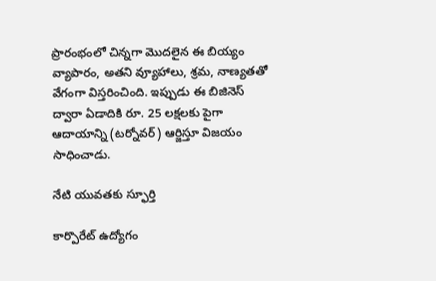ప్రారంభంలో చిన్నగా మొదలైన ఈ బియ్యం వ్యాపారం, అతని వ్యూహాలు, శ్రమ, నాణ్యతతో వేగంగా విస్తరించింది. ఇప్పుడు ఈ బిజినెస్ ద్వారా ఏడాదికి రూ. 25 లక్షలకు పైగా ఆదాయాన్ని (టర్నోవర్) ఆర్జిస్తూ విజయం సాధించాడు.

నేటి యువతకు స్ఫూర్తి

కార్పొరేట్ ఉద్యోగం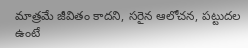మాత్రమే జీవితం కాదని, సరైన ఆలోచన, పట్టుదల ఉంటే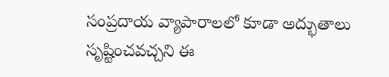సంప్రదాయ వ్యాపారాలలో కూడా అద్భుతాలు సృష్టించవచ్చని ఈ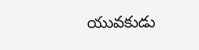యువకుడు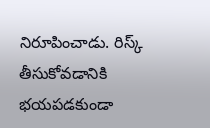నిరూపించాడు. రిస్క్ తీసుకోవడానికి భయపడకుండా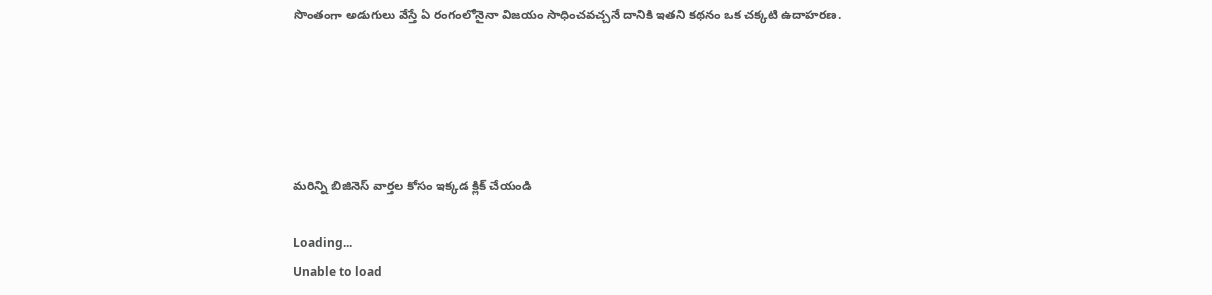సొంతంగా అడుగులు వేస్తే ఏ రంగంలోనైనా విజయం సాధించవచ్చనే దానికి ఇతని కథనం ఒక చక్కటి ఉదాహరణ.





మరిన్ని బిజినెస్ వార్తల కోసం ఇక్కడ క్లిక్ చేయండి

Loading...
Unable to load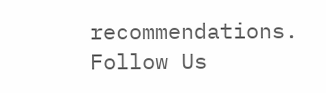recommendations.
Follow Us